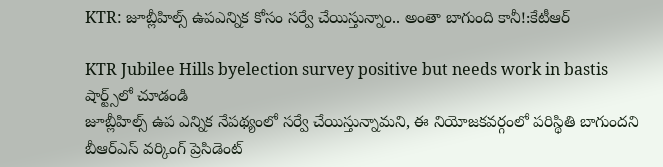KTR: జూబ్లీహిల్స్ ఉపఎన్నిక కోసం సర్వే చేయిస్తున్నాం.. అంతా బాగుంది కానీ!:కేటీఆర్

KTR Jubilee Hills byelection survey positive but needs work in bastis
షార్ట్స్‌లో చూడండి
జూబ్లీహిల్స్ ఉప ఎన్నిక నేపథ్యంలో సర్వే చేయిస్తున్నామని, ఈ నియోజకవర్గంలో పరిస్థితి బాగుందని బీఆర్ఎస్ వర్కింగ్ ప్రెసిడెంట్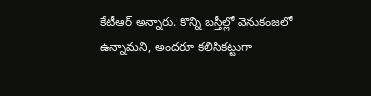కేటీఆర్ అన్నారు. కొన్ని బస్తీల్లో వెనుకంజలో ఉన్నామని, అందరూ కలిసికట్టుగా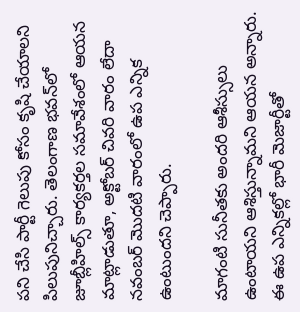పని చేసి పార్టీ గెలుపు కోసం కృషి చేయాలని పిలుపునిచ్చారు. తెలంగాణ భవన్‌లో జూబ్లీహిల్స్ కార్యకర్తల సమావేశంలో ఆయన మాట్లాడుతూ, అక్టోబర్ చివరి వారం లేదా నవంబర్ మొదటి వారంలో ఉప ఎన్నిక ఉంటుందని చెప్పారు.

మాగంటి సునీతకు అందరి ఆశీస్సులు ఉంటాయని ఆశిస్తున్నామని ఆయన అన్నారు. ఈ ఉప ఎన్నికల్లో భారీ మెజార్టీతో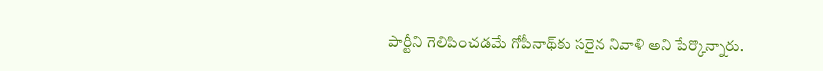పార్టీని గెలిపించడమే గోపీనాథ్‌కు సరైన నివాళి అని పేర్కొన్నారు.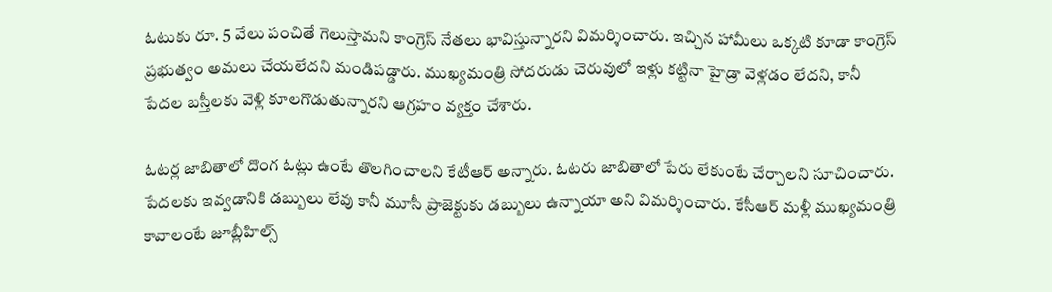ఓటుకు రూ. 5 వేలు పంచితే గెలుస్తామని కాంగ్రెస్ నేతలు భావిస్తున్నారని విమర్శించారు. ఇచ్చిన హామీలు ఒక్కటి కూడా కాంగ్రెస్ ప్రభుత్వం అమలు చేయలేదని మండిపడ్డారు. ముఖ్యమంత్రి సోదరుడు చెరువులో ఇళ్లు కట్టినా హైడ్రా వెళ్లడం లేదని, కానీ పేదల బస్తీలకు వెళ్లి కూలగొడుతున్నారని ఆగ్రహం వ్యక్తం చేశారు.

ఓటర్ల జాబితాలో దొంగ ఓట్లు ఉంటే తొలగించాలని కేటీఆర్ అన్నారు. ఓటరు జాబితాలో పేరు లేకుంటే చేర్చాలని సూచించారు. పేదలకు ఇవ్వడానికి డబ్బులు లేవు కానీ మూసీ ప్రాజెక్టుకు డబ్బులు ఉన్నాయా అని విమర్శించారు. కేసీఆర్ మళ్లీ ముఖ్యమంత్రి కావాలంటే జూబ్లీహిల్స్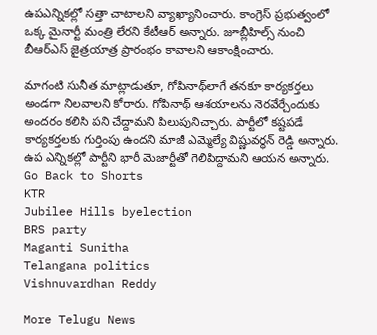ఉపఎన్నికల్లో సత్తా చాటాలని వ్యాఖ్యానించారు. కాంగ్రెస్ ప్రభుత్వంలో ఒక్క మైనార్టీ మంత్రి లేరని కేటీఆర్ అన్నారు. జూబ్లీహిల్స్ నుంచి బీఆర్ఎస్ జైత్రయాత్ర ప్రారంభం కావాలని ఆకాంక్షించారు.

మాగంటి సునీత మాట్లాడుతూ, గోపినాథ్‌లాగే తనకూ కార్యకర్తలు అండగా నిలవాలని కోరారు. గోపినాథ్ ఆశయాలను నెరవేర్చేందుకు అందరం కలిసి పని చేద్దామని పిలుపునిచ్చారు. పార్టీలో కష్టపడే కార్యకర్తలకు గుర్తింపు ఉందని మాజీ ఎమ్మెల్యే విష్ణువర్ధన్ రెడ్డి అన్నారు. ఉప ఎన్నికల్లో పార్టీని భారీ మెజార్టీతో గెలిపిద్దామని ఆయన అన్నారు.
Go Back to Shorts
KTR
Jubilee Hills byelection
BRS party
Maganti Sunitha
Telangana politics
Vishnuvardhan Reddy

More Telugu News